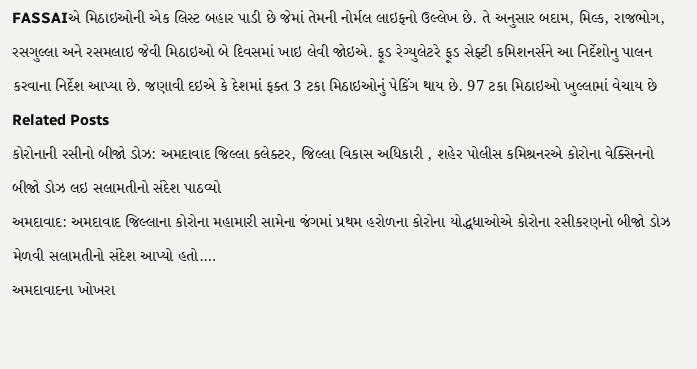FASSAIએ મિઠાઇઓની એક લિસ્ટ બહાર પાડી છે જેમાં તેમની નોર્મલ લાઇફનો ઉલ્લેખ છે. તે અનુસાર બદામ, મિલ્ક, રાજભોગ, રસગુલ્લા અને રસમલાઇ જેવી મિઠાઇઓ બે દિવસમાં ખાઇ લેવી જોઇએ. ફૂડ રેગ્યુલેટરે ફૂડ સેફ્ટી કમિશનર્સને આ નિર્દેશોનુ પાલન કરવાના નિર્દેશ આપ્યા છે. જણાવી દઇએ કે દેશમાં ફક્ત 3 ટકા મિઠાઇઓનું પેકિંગ થાય છે. 97 ટકા મિઠાઇઓ ખુલ્લામાં વેચાય છે
Related Posts
કોરોનાની રસીનો બીજો ડોઝ: અમદાવાદ જિલ્લા કલેક્ટર, જિલ્લા વિકાસ અધિકારી , શહેર પોલીસ કમિશ્રનરએ કોરોના વેક્સિનનો બીજો ડોઝ લઇ સલામતીનો સંદેશ પાઠવ્યો
અમદાવાદ: અમદાવાદ જિલ્લાના કોરોના મહામારી સામેના જંગમાં પ્રથમ હરોળના કોરોના યોદ્ધધાઓએ કોરોના રસીકરણનો બીજો ડોઝ મેળવી સલામતીનો સંદેશ આપ્યો હતો.…
અમદાવાદના ખોખરા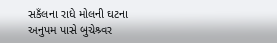સકઁલના રાધે મોલની ઘટના
અનુપમ પાસે બુચેશ્ર્વર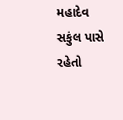મહાદેવ સકુંલ પાસે રહેતો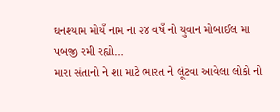ઘનશ્યામ મોયઁ નામ ના ૨૪ વષઁ નો યુવાન મોબાઈલ મા પબજી રમી રહ્યો…
મારા સંતાનો ને શા માટે ભારત ને લૂંટવા આવેલા લોકો નો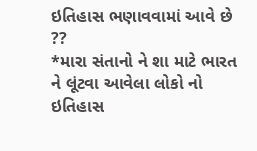ઇતિહાસ ભણાવવામાં આવે છે ??
*મારા સંતાનો ને શા માટે ભારત ને લૂંટવા આવેલા લોકો નો ઇતિહાસ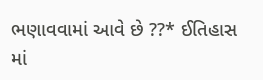ભણાવવામાં આવે છે ??* ઈતિહાસ માં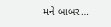મને બાબર…